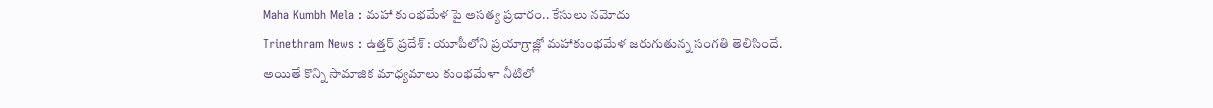Maha Kumbh Mela : మహా కుంభమేళ పై అసత్య ప్రచారం.. కేసులు నమోదు
Trinethram News : ఉత్తర్ ప్రదేశ్ : యూపీలోని ప్రయాగ్రాజ్లో మహాకుంభమేళ జరుగుతున్న సంగతి తెలిసిందే. అయితే కొన్ని సామాజిక మాధ్యమాలు కుంభమేళా నీటిలో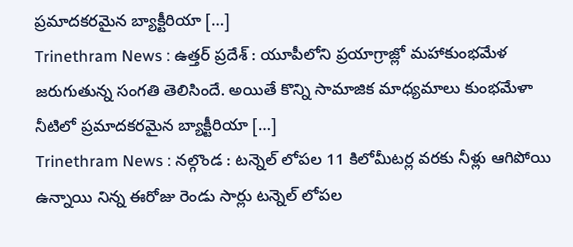ప్రమాదకరమైన బ్యాక్టీరియా […]
Trinethram News : ఉత్తర్ ప్రదేశ్ : యూపీలోని ప్రయాగ్రాజ్లో మహాకుంభమేళ జరుగుతున్న సంగతి తెలిసిందే. అయితే కొన్ని సామాజిక మాధ్యమాలు కుంభమేళా నీటిలో ప్రమాదకరమైన బ్యాక్టీరియా […]
Trinethram News : నల్గొండ : టన్నెల్ లోపల 11 కిలోమీటర్ల వరకు నీళ్లు ఆగిపోయి ఉన్నాయి నిన్న ఈరోజు రెండు సార్లు టన్నెల్ లోపల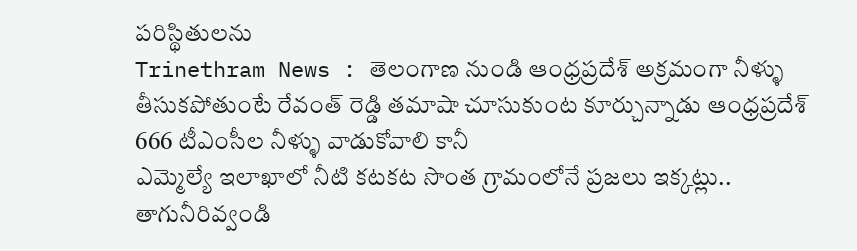పరిస్థితులను
Trinethram News : తెలంగాణ నుండి ఆంధ్రప్రదేశ్ అక్రమంగా నీళ్ళు తీసుకపోతుంటే రేవంత్ రెడ్డి తమాషా చూసుకుంట కూర్చున్నాడు ఆంధ్రప్రదేశ్ 666 టీఎంసీల నీళ్ళు వాడుకోవాలి కానీ
ఎమ్మెల్యే ఇలాఖాలో నీటి కటకట సొంత గ్రామంలోనే ప్రజలు ఇక్కట్లు.. తాగునీరివ్వండి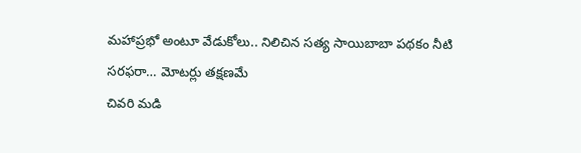మహాప్రభో అంటూ వేడుకోలు.. నిలిచిన సత్య సాయిబాబా పథకం నీటి సరఫరా… మోటర్లు తక్షణమే
చివరి మడి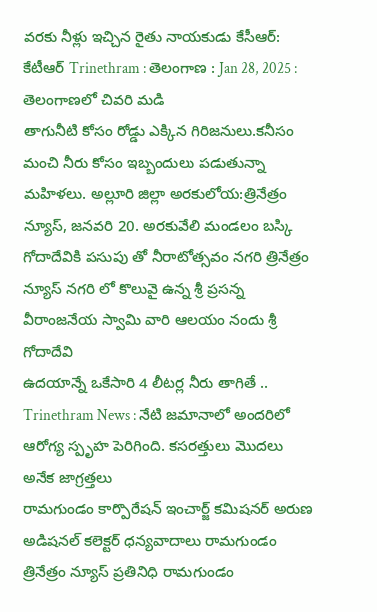వరకు నీళ్లు ఇచ్చిన రైతు నాయకుడు కేసీఆర్: కేటీఆర్ Trinethram : తెలంగాణ : Jan 28, 2025 : తెలంగాణలో చివరి మడి
తాగునీటి కోసం రోడ్డు ఎక్కిన గిరిజనులు.కనీసం మంచి నీరు కోసం ఇబ్బందులు పడుతున్నా మహిళలు. అల్లూరి జిల్లా అరకులోయ:త్రినేత్రం న్యూస్, జనవరి 20. అరకువేలి మండలం బస్కి
గోదాదేవికి పసుపు తో నీరాటోత్సవం నగరి త్రినేత్రం న్యూస్ నగరి లో కొలువై ఉన్న శ్రీ ప్రసన్న వీరాంజనేయ స్వామి వారి ఆలయం నందు శ్రీ గోదాదేవి
ఉదయాన్నే ఒకేసారి 4 లీటర్ల నీరు తాగితే .. Trinethram News : నేటి జమానాలో అందరిలో ఆరోగ్య స్పృహ పెరిగింది. కసరత్తులు మొదలు అనేక జాగ్రత్తలు
రామగుండం కార్పొరేషన్ ఇంచార్జ్ కమిషనర్ అరుణ అడిషనల్ కలెక్టర్ ధన్యవాదాలు రామగుండం త్రినేత్రం న్యూస్ ప్రతినిధి రామగుండం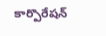కార్పొరేషన్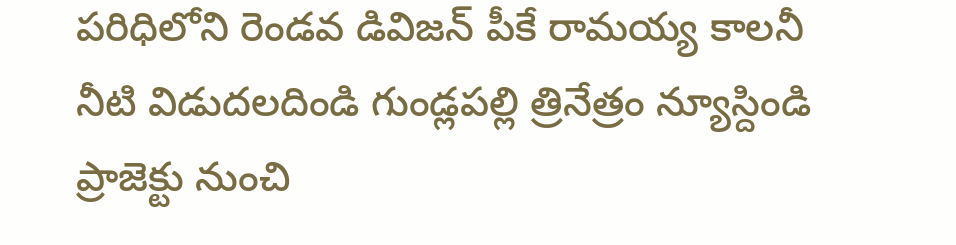పరిధిలోని రెండవ డివిజన్ పీకే రామయ్య కాలనీ
నీటి విడుదలదిండి గుండ్లపల్లి త్రినేత్రం న్యూస్దిండి ప్రాజెక్టు నుంచి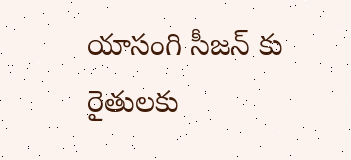యాసంగి సీజన్ కు రైతులకు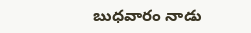బుధవారం నాడు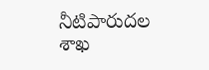నీటిపారుదల శాఖ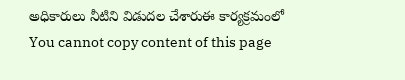అధికారులు నీటిని విడుదల చేశారుఈ కార్యక్రమంలో
You cannot copy content of this page